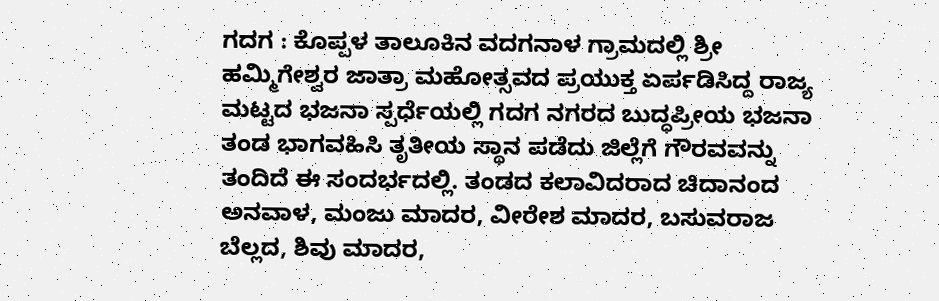ಗದಗ : ಕೊಪ್ಪಳ ತಾಲೂಕಿನ ವದಗನಾಳ ಗ್ರಾಮದಲ್ಲಿ ಶ್ರೀ ಹಮ್ಮಿಗೇಶ್ವರ ಜಾತ್ರಾ ಮಹೋತ್ಸವದ ಪ್ರಯುಕ್ತ ಏರ್ಪಡಿಸಿದ್ದ ರಾಜ್ಯ ಮಟ್ಟದ ಭಜನಾ ಸ್ಪರ್ಧೆಯಲ್ಲಿ ಗದಗ ನಗರದ ಬುದ್ಧಪ್ರೀಯ ಭಜನಾ ತಂಡ ಭಾಗವಹಿಸಿ ತೃತೀಯ ಸ್ಥಾನ ಪಡೆದು ಜಿಲ್ಲೆಗೆ ಗೌರವವನ್ನು ತಂದಿದೆ ಈ ಸಂದರ್ಭದಲ್ಲಿ. ತಂಡದ ಕಲಾವಿದರಾದ ಚಿದಾನಂದ ಅನವಾಳ, ಮಂಜು ಮಾದರ, ವೀರೇಶ ಮಾದರ, ಬಸುವರಾಜ ಬೆಲ್ಲದ, ಶಿವು ಮಾದರ,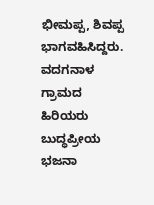ಭೀಮಪ್ಪ, ಶಿವಪ್ಪ ಭಾಗವಹಿಸಿದ್ದರು. ವದಗನಾಳ ಗ್ರಾಮದ ಹಿರಿಯರು ಬುದ್ಧಪ್ರೀಯ ಭಜನಾ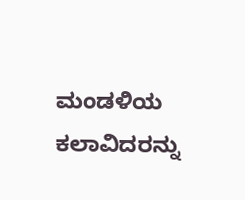ಮಂಡಳಿಯ ಕಲಾವಿದರನ್ನು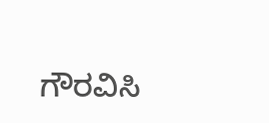ಗೌರವಿಸಿ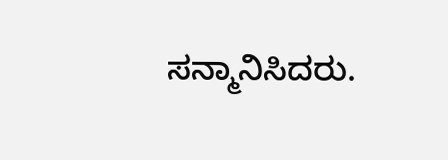ಸನ್ಮಾನಿಸಿದರು.